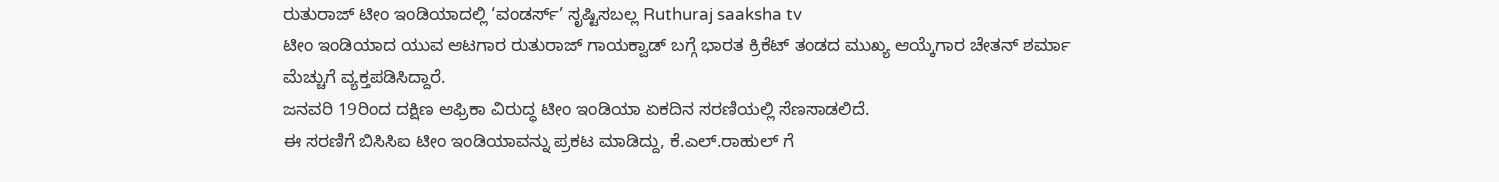ರುತುರಾಜ್ ಟೀಂ ಇಂಡಿಯಾದಲ್ಲಿ ‘ವಂಡರ್ಸ್’ ಸೃಷ್ಟಿಸಬಲ್ಲ Ruthuraj saaksha tv
ಟೀಂ ಇಂಡಿಯಾದ ಯುವ ಆಟಗಾರ ರುತುರಾಜ್ ಗಾಯಕ್ವಾಡ್ ಬಗ್ಗೆ ಭಾರತ ಕ್ರಿಕೆಟ್ ತಂಡದ ಮುಖ್ಯ ಆಯ್ಕೆಗಾರ ಚೇತನ್ ಶರ್ಮಾ ಮೆಚ್ಚುಗೆ ವ್ಯಕ್ತಪಡಿಸಿದ್ದಾರೆ.
ಜನವರಿ 19ರಿಂದ ದಕ್ಷಿಣ ಆಫ್ರಿಕಾ ವಿರುದ್ಧ ಟೀಂ ಇಂಡಿಯಾ ಏಕದಿನ ಸರಣಿಯಲ್ಲಿ ಸೆಣಸಾಡಲಿದೆ.
ಈ ಸರಣಿಗೆ ಬಿಸಿಸಿಐ ಟೀಂ ಇಂಡಿಯಾವನ್ನು ಪ್ರಕಟ ಮಾಡಿದ್ದು, ಕೆ.ಎಲ್.ರಾಹುಲ್ ಗೆ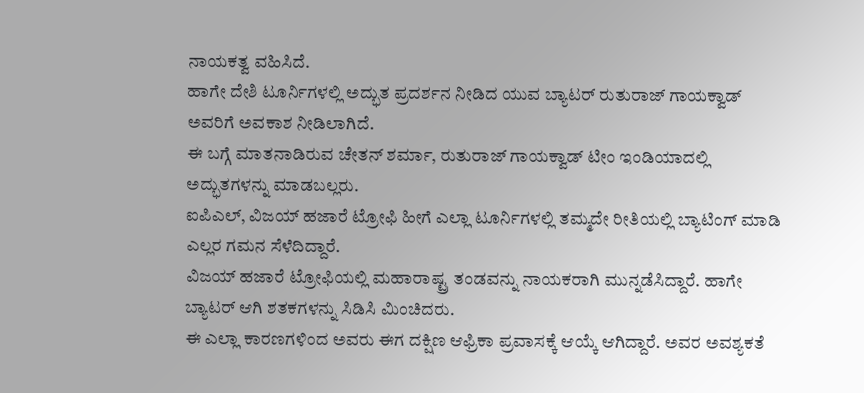ನಾಯಕತ್ವ ವಹಿಸಿದೆ.
ಹಾಗೇ ದೇಶಿ ಟೂರ್ನಿಗಳಲ್ಲಿ ಅದ್ಭುತ ಪ್ರದರ್ಶನ ನೀಡಿದ ಯುವ ಬ್ಯಾಟರ್ ರುತುರಾಜ್ ಗಾಯಕ್ವಾಡ್ ಅವರಿಗೆ ಅವಕಾಶ ನೀಡಿಲಾಗಿದೆ.
ಈ ಬಗ್ಗೆ ಮಾತನಾಡಿರುವ ಚೇತನ್ ಶರ್ಮಾ, ರುತುರಾಜ್ ಗಾಯಕ್ವಾಡ್ ಟೀಂ ಇಂಡಿಯಾದಲ್ಲಿ ಅದ್ಭುತಗಳನ್ನು ಮಾಡಬಲ್ಲರು.
ಐಪಿಎಲ್, ವಿಜಯ್ ಹಜಾರೆ ಟ್ರೋಫಿ ಹೀಗೆ ಎಲ್ಲಾ ಟೂರ್ನಿಗಳಲ್ಲಿ ತಮ್ಮದೇ ರೀತಿಯಲ್ಲಿ ಬ್ಯಾಟಿಂಗ್ ಮಾಡಿ ಎಲ್ಲರ ಗಮನ ಸೆಳೆದಿದ್ದಾರೆ.
ವಿಜಯ್ ಹಜಾರೆ ಟ್ರೋಫಿಯಲ್ಲಿ ಮಹಾರಾಷ್ಟ್ರ ತಂಡವನ್ನು ನಾಯಕರಾಗಿ ಮುನ್ನಡೆಸಿದ್ದಾರೆ. ಹಾಗೇ ಬ್ಯಾಟರ್ ಆಗಿ ಶತಕಗಳನ್ನು ಸಿಡಿಸಿ ಮಿಂಚಿದರು.
ಈ ಎಲ್ಲಾ ಕಾರಣಗಳಿಂದ ಅವರು ಈಗ ದಕ್ಷಿಣ ಆಫ್ರಿಕಾ ಪ್ರವಾಸಕ್ಕೆ ಆಯ್ಕೆ ಆಗಿದ್ದಾರೆ. ಅವರ ಅವಶ್ಯಕತೆ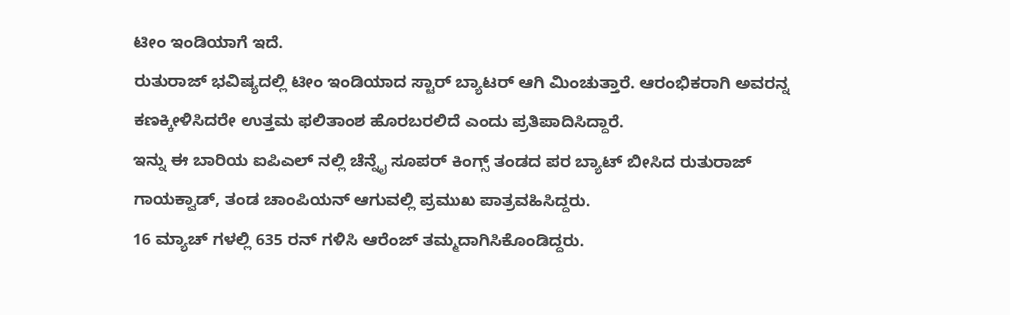ಟೀಂ ಇಂಡಿಯಾಗೆ ಇದೆ.
ರುತುರಾಜ್ ಭವಿಷ್ಯದಲ್ಲಿ ಟೀಂ ಇಂಡಿಯಾದ ಸ್ಟಾರ್ ಬ್ಯಾಟರ್ ಆಗಿ ಮಿಂಚುತ್ತಾರೆ. ಆರಂಭಿಕರಾಗಿ ಅವರನ್ನ ಕಣಕ್ಕೀಳಿಸಿದರೇ ಉತ್ತಮ ಫಲಿತಾಂಶ ಹೊರಬರಲಿದೆ ಎಂದು ಪ್ರತಿಪಾದಿಸಿದ್ದಾರೆ.
ಇನ್ನು ಈ ಬಾರಿಯ ಐಪಿಎಲ್ ನಲ್ಲಿ ಚೆನ್ನೈ ಸೂಪರ್ ಕಿಂಗ್ಸ್ ತಂಡದ ಪರ ಬ್ಯಾಟ್ ಬೀಸಿದ ರುತುರಾಜ್ ಗಾಯಕ್ವಾಡ್, ತಂಡ ಚಾಂಪಿಯನ್ ಆಗುವಲ್ಲಿ ಪ್ರಮುಖ ಪಾತ್ರವಹಿಸಿದ್ದರು.
16 ಮ್ಯಾಚ್ ಗಳಲ್ಲಿ 635 ರನ್ ಗಳಿಸಿ ಆರೆಂಜ್ ತಮ್ಮದಾಗಿಸಿಕೊಂಡಿದ್ದರು.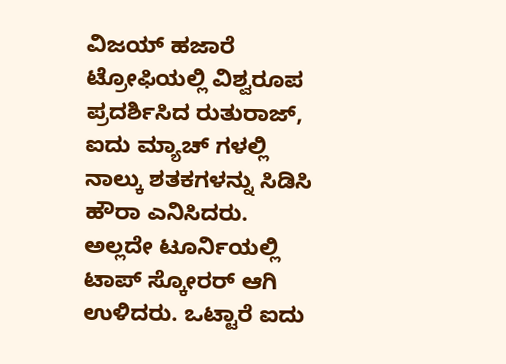ವಿಜಯ್ ಹಜಾರೆ ಟ್ರೋಫಿಯಲ್ಲಿ ವಿಶ್ವರೂಪ ಪ್ರದರ್ಶಿಸಿದ ರುತುರಾಜ್, ಐದು ಮ್ಯಾಚ್ ಗಳಲ್ಲಿ ನಾಲ್ಕು ಶತಕಗಳನ್ನು ಸಿಡಿಸಿ ಹೌರಾ ಎನಿಸಿದರು.
ಅಲ್ಲದೇ ಟೂರ್ನಿಯಲ್ಲಿ ಟಾಪ್ ಸ್ಕೋರರ್ ಆಗಿ ಉಳಿದರು. ಒಟ್ಟಾರೆ ಐದು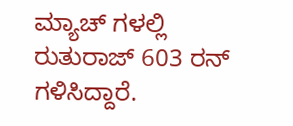ಮ್ಯಾಚ್ ಗಳಲ್ಲಿ ರುತುರಾಜ್ 603 ರನ್ ಗಳಿಸಿದ್ದಾರೆ.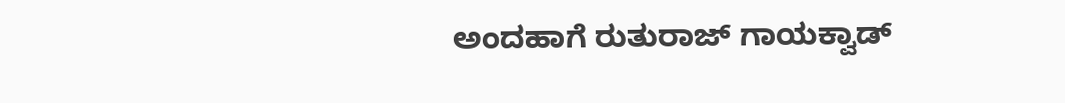ಅಂದಹಾಗೆ ರುತುರಾಜ್ ಗಾಯಕ್ವಾಡ್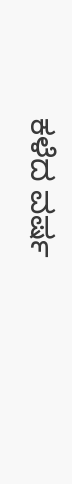ಕಳೆದ ವರ್ಷ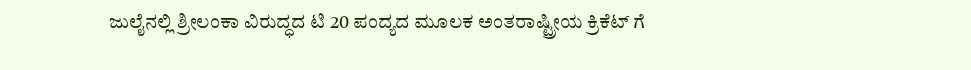ಜುಲೈನಲ್ಲಿ ಶ್ರೀಲಂಕಾ ವಿರುದ್ಧದ ಟಿ 20 ಪಂದ್ಯದ ಮೂಲಕ ಅಂತರಾಷ್ಟ್ರೀಯ ಕ್ರಿಕೆಟ್ ಗೆ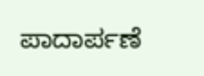ಪಾದಾರ್ಪಣೆ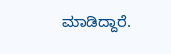ಮಾಡಿದ್ದಾರೆ.